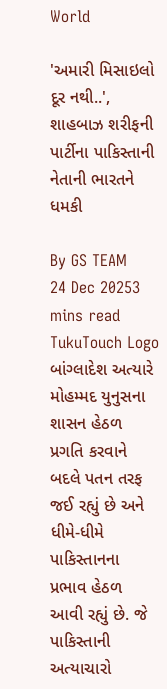World

'અમારી મિસાઇલો દૂર નથી..', શાહબાઝ શરીફની પાર્ટીના પાકિસ્તાની નેતાની ભારતને ધમકી

By GS TEAM
24 Dec 20253 mins read
TukuTouch Logo
બાંગ્લાદેશ અત્યારે મોહમ્મદ યુનુસના શાસન હેઠળ પ્રગતિ કરવાને બદલે પતન તરફ જઈ રહ્યું છે અને ધીમે-ધીમે પાકિસ્તાનના પ્રભાવ હેઠળ આવી રહ્યું છે. જે પાકિસ્તાની અત્યાચારો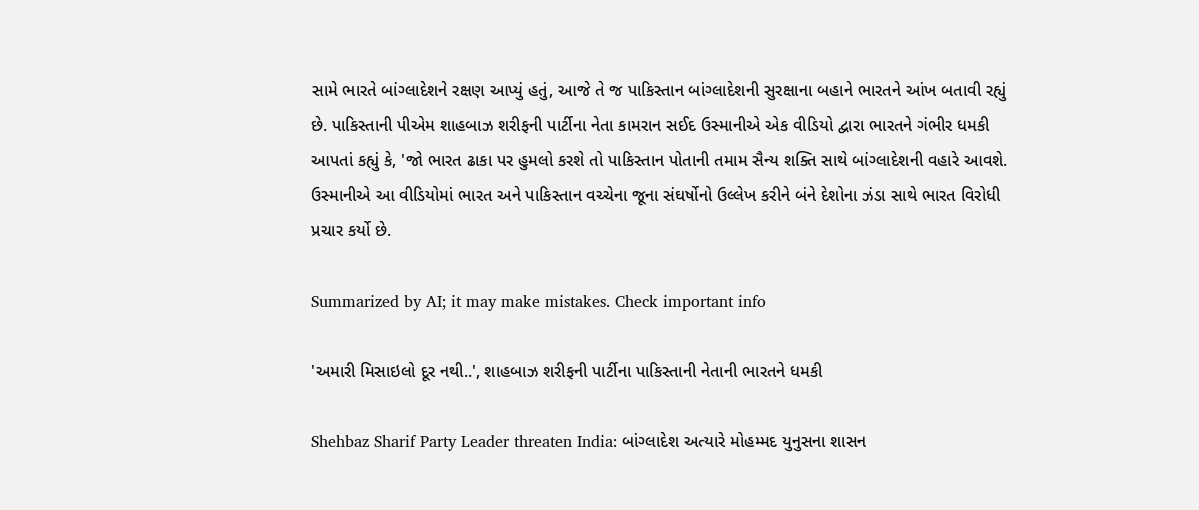સામે ભારતે બાંગ્લાદેશને રક્ષણ આપ્યું હતું, આજે તે જ પાકિસ્તાન બાંગ્લાદેશની સુરક્ષાના બહાને ભારતને આંખ બતાવી રહ્યું છે. પાકિસ્તાની પીએમ શાહબાઝ શરીફની પાર્ટીના નેતા કામરાન સઈદ ઉસ્માનીએ એક વીડિયો દ્વારા ભારતને ગંભીર ધમકી આપતાં કહ્યું કે, 'જો ભારત ઢાકા પર હુમલો કરશે તો પાકિસ્તાન પોતાની તમામ સૈન્ય શક્તિ સાથે બાંગ્લાદેશની વહારે આવશે. ઉસ્માનીએ આ વીડિયોમાં ભારત અને પાકિસ્તાન વચ્ચેના જૂના સંઘર્ષોનો ઉલ્લેખ કરીને બંને દેશોના ઝંડા સાથે ભારત વિરોધી પ્રચાર કર્યો છે.

Summarized by AI; it may make mistakes. Check important info

'અમારી મિસાઇલો દૂર નથી..', શાહબાઝ શરીફની પાર્ટીના પાકિસ્તાની નેતાની ભારતને ધમકી

Shehbaz Sharif Party Leader threaten India: બાંગ્લાદેશ અત્યારે મોહમ્મદ યુનુસના શાસન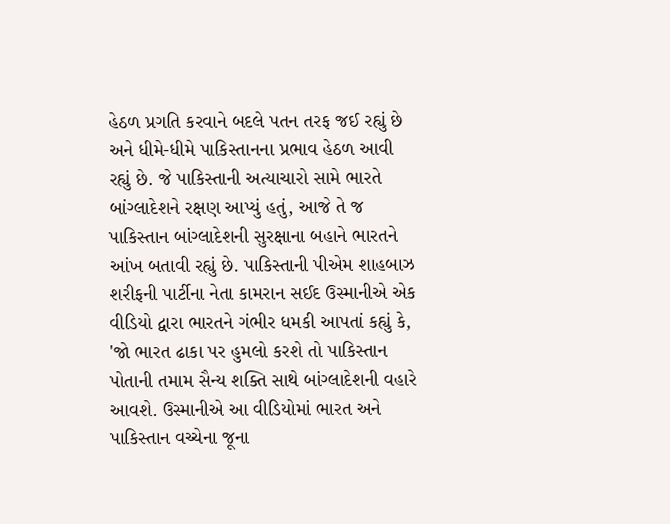હેઠળ પ્રગતિ કરવાને બદલે પતન તરફ જઈ રહ્યું છે અને ધીમે-ધીમે પાકિસ્તાનના પ્રભાવ હેઠળ આવી રહ્યું છે. જે પાકિસ્તાની અત્યાચારો સામે ભારતે બાંગ્લાદેશને રક્ષણ આપ્યું હતું, આજે તે જ પાકિસ્તાન બાંગ્લાદેશની સુરક્ષાના બહાને ભારતને આંખ બતાવી રહ્યું છે. પાકિસ્તાની પીએમ શાહબાઝ શરીફની પાર્ટીના નેતા કામરાન સઈદ ઉસ્માનીએ એક વીડિયો દ્વારા ભારતને ગંભીર ધમકી આપતાં કહ્યું કે, 'જો ભારત ઢાકા પર હુમલો કરશે તો પાકિસ્તાન પોતાની તમામ સૈન્ય શક્તિ સાથે બાંગ્લાદેશની વહારે આવશે. ઉસ્માનીએ આ વીડિયોમાં ભારત અને પાકિસ્તાન વચ્ચેના જૂના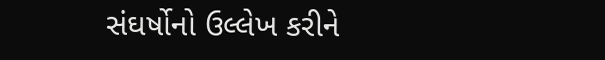સંઘર્ષોનો ઉલ્લેખ કરીને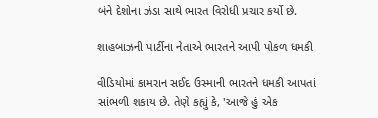બંને દેશોના ઝંડા સાથે ભારત વિરોધી પ્રચાર કર્યો છે.

શાહબાઝની પાર્ટીના નેતાએ ભારતને આપી પોકળ ધમકી

વીડિયોમાં કામરાન સઈદ ઉસ્માની ભારતને ધમકી આપતાં સાંભળી શકાય છે. તેણે કહ્યું કે, 'આજે હું એક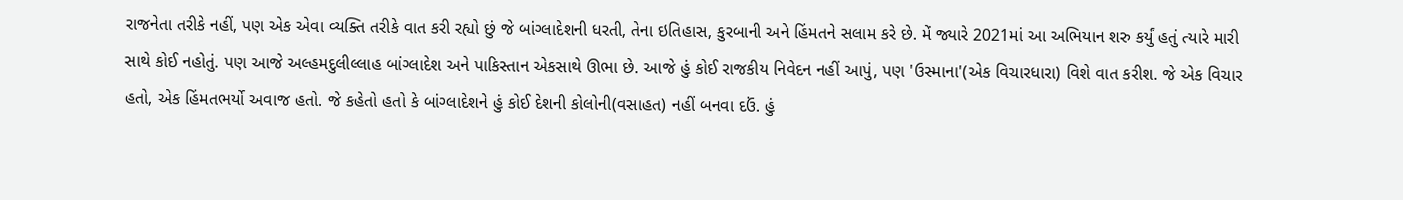રાજનેતા તરીકે નહીં, પણ એક એવા વ્યક્તિ તરીકે વાત કરી રહ્યો છું જે બાંગ્લાદેશની ધરતી, તેના ઇતિહાસ, કુરબાની અને હિંમતને સલામ કરે છે. મેં જ્યારે 2021માં આ અભિયાન શરુ કર્યું હતું ત્યારે મારી સાથે કોઈ નહોતું. પણ આજે અલ્હમદુલીલ્લાહ બાંગ્લાદેશ અને પાકિસ્તાન એકસાથે ઊભા છે. આજે હું કોઈ રાજકીય નિવેદન નહીં આપું, પણ 'ઉસ્માના'(એક વિચારધારા) વિશે વાત કરીશ. જે એક વિચાર હતો, એક હિંમતભર્યો અવાજ હતો. જે કહેતો હતો કે બાંગ્લાદેશને હું કોઈ દેશની કોલોની(વસાહત) નહીં બનવા દઉં. હું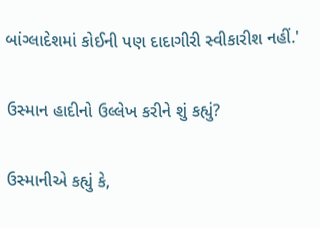બાંગ્લાદેશમાં કોઈની પણ દાદાગીરી સ્વીકારીશ નહીં.'

ઉસ્માન હાદીનો ઉલ્લેખ કરીને શું કહ્યું?

ઉસ્માનીએ કહ્યું કે,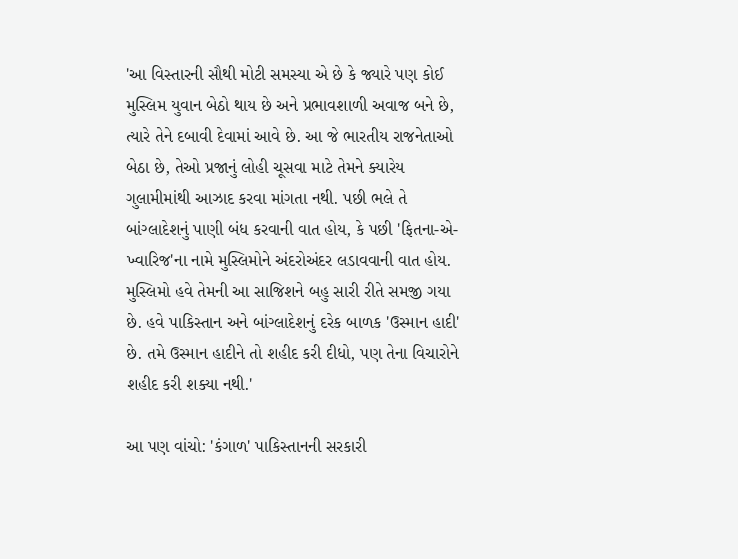'આ વિસ્તારની સૌથી મોટી સમસ્યા એ છે કે જ્યારે પણ કોઈ મુસ્લિમ યુવાન બેઠો થાય છે અને પ્રભાવશાળી અવાજ બને છે, ત્યારે તેને દબાવી દેવામાં આવે છે. આ જે ભારતીય રાજનેતાઓ બેઠા છે, તેઓ પ્રજાનું લોહી ચૂસવા માટે તેમને ક્યારેય ગુલામીમાંથી આઝાદ કરવા માંગતા નથી. પછી ભલે તે બાંગ્લાદેશનું પાણી બંધ કરવાની વાત હોય, કે પછી 'ફિતના-એ-ખ્વારિજ'ના નામે મુસ્લિમોને અંદરોઅંદર લડાવવાની વાત હોય. મુસ્લિમો હવે તેમની આ સાજિશને બહુ સારી રીતે સમજી ગયા છે. હવે પાકિસ્તાન અને બાંગ્લાદેશનું દરેક બાળક 'ઉસ્માન હાદી' છે. તમે ઉસ્માન હાદીને તો શહીદ કરી દીધો, પણ તેના વિચારોને શહીદ કરી શક્યા નથી.'

આ પણ વાંચો: 'કંગાળ' પાકિસ્તાનની સરકારી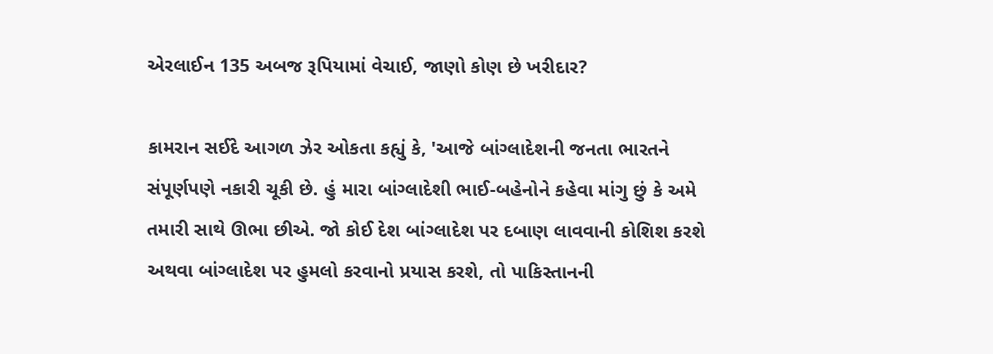એરલાઈન 135 અબજ રૂપિયામાં વેચાઈ, જાણો કોણ છે ખરીદાર?

કામરાન સઈદે આગળ ઝેર ઓકતા કહ્યું કે, 'આજે બાંગ્લાદેશની જનતા ભારતને સંપૂર્ણપણે નકારી ચૂકી છે. હું મારા બાંગ્લાદેશી ભાઈ-બહેનોને કહેવા માંગુ છું કે અમે તમારી સાથે ઊભા છીએ. જો કોઈ દેશ બાંગ્લાદેશ પર દબાણ લાવવાની કોશિશ કરશે અથવા બાંગ્લાદેશ પર હુમલો કરવાનો પ્રયાસ કરશે, તો પાકિસ્તાનની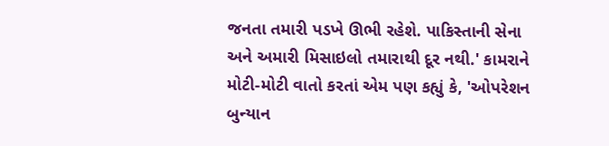જનતા તમારી પડખે ઊભી રહેશે. પાકિસ્તાની સેના અને અમારી મિસાઇલો તમારાથી દૂર નથી.' કામરાને મોટી-મોટી વાતો કરતાં એમ પણ કહ્યું કે, 'ઓપરેશન બુન્યાન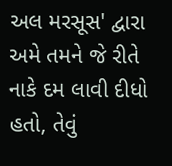અલ મરસૂસ' દ્વારા અમે તમને જે રીતે નાકે દમ લાવી દીધો હતો, તેવું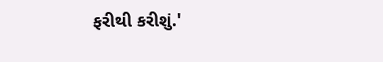ફરીથી કરીશું.'